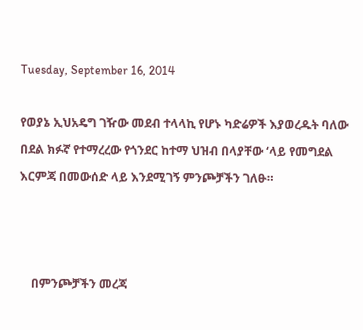Tuesday, September 16, 2014

የወያኔ ኢህአዴግ ገዥው መደብ ተላላኪ የሆኑ ካድሬዎች እያወረዱት ባለው በደል ክፉኛ የተማረረው የጎንደር ከተማ ህዝብ በላያቸው ‘ላይ የመግደል እርምጃ በመውሰድ ላይ እንደሚገኝ ምንጮቻችን ገለፁ።



    በምንጮቻችን መረጃ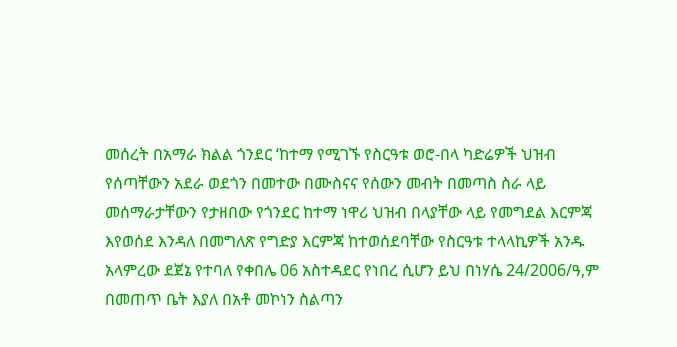መሰረት በአማራ ክልል ጎንደር ‘ከተማ የሚገኙ የስርዓቱ ወሮ-በላ ካድሬዎች ህዝብ የሰጣቸውን አደራ ወደጎን በመተው በሙስናና የሰውን መብት በመጣስ ስራ ላይ መሰማራታቸውን የታዘበው የጎንደር ከተማ ነዋሪ ህዝብ በላያቸው ላይ የመግደል እርምጃ እየወሰደ እንዳለ በመግለጽ የግድያ እርምጃ ከተወሰደባቸው የስርዓቱ ተላላኪዎች አንዱ አላምረው ደጀኔ የተባለ የቀበሌ 06 አስተዳደር የነበረ ሲሆን ይህ በነሃሴ 24/2006/ዓ,ም በመጠጥ ቤት እያለ በአቶ መኮነን ስልጣን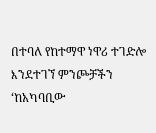በተባለ የከተማዋ ነዋሪ ተገድሎ እንደተገኘ ምንጮቻችን ‘ከአካባቢው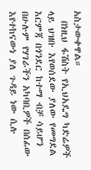አስታውቀዋል።
  በነዚህ ፋሽስት የኢህአዴግ ካድሬዎች ላይ ህዝቡ እየወሰደው ያለው የመግደል እርምጃ በጎንደር ከተማ ብቻ ሳይሆን በሁሉም የሃገራችን አካባቢዎች በሰፊው እየተከናውነ ያለ ጉዳይ ነው ሲሉ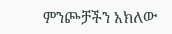ምንጮቻችን አክለው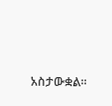አስታውቋል።